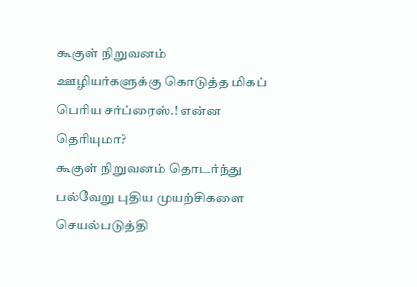கூகுள் நிறுவனம் ஊழியர்களுக்கு கொடுத்த மிகப் பெரிய சர்ப்ரைஸ்.! என்ன தெரியுமா?
கூகுள் நிறுவனம் தொடர்ந்து பல்வேறு புதிய முயற்சிகளை செயல்படுத்தி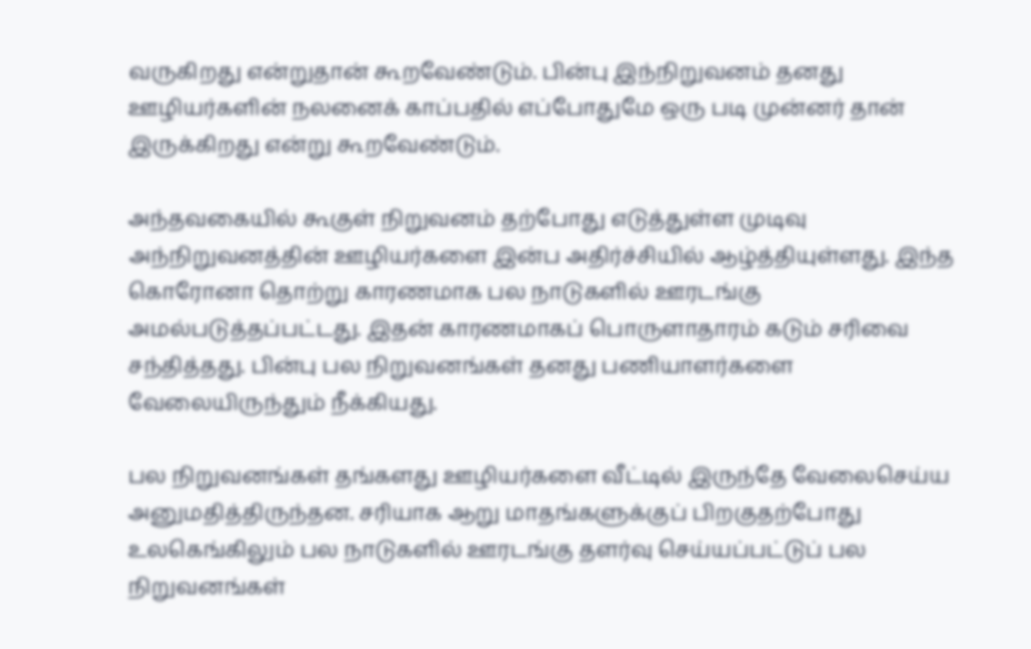வருகிறது என்றுதான் கூறவேண்டும். பின்பு இந்நிறுவனம் தனது ஊழியர்களின் நலனைக் காப்பதில் எப்போதுமே ஒரு படி முன்னர் தான் இருக்கிறது என்று கூறவேண்டும்.

அந்தவகையில் கூகுள் நிறுவனம் தற்போது எடுத்துள்ள முடிவு அந்நிறுவனத்தின் ஊழியர்களை இன்ப அதிர்ச்சியில் ஆழ்த்தியுள்ளது. இந்த கொரோனா தொற்று காரணமாக பல நாடுகளில் ஊரடங்கு அமல்படுத்தப்பட்டது. இதன் காரணமாகப் பொருளாதாரம் கடும் சரிவை சந்தித்தது. பின்பு பல நிறுவனங்கள் தனது பணியாளர்களை வேலையிருந்தும் நீக்கியது.

பல நிறுவனங்கள் தங்களது ஊழியர்களை வீட்டில் இருந்தே வேலைசெய்ய அனுமதித்திருந்தன. சரியாக ஆறு மாதங்களுக்குப் பிறகுதற்போது உலகெங்கிலும் பல நாடுகளில் ஊரடங்கு தளர்வு செய்யப்பட்டுப் பல நிறுவனங்கள்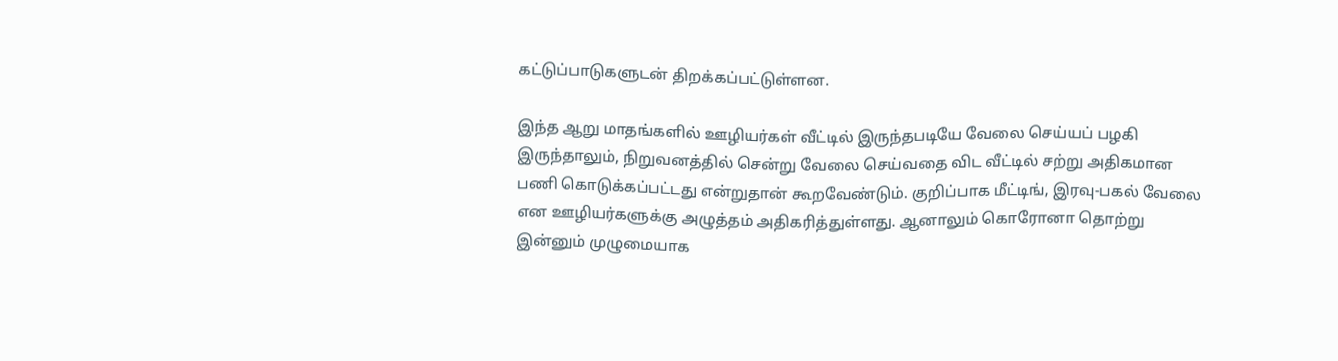கட்டுப்பாடுகளுடன் திறக்கப்பட்டுள்ளன.

இந்த ஆறு மாதங்களில் ஊழியர்கள் வீட்டில் இருந்தபடியே வேலை செய்யப் பழகி இருந்தாலும், நிறுவனத்தில் சென்று வேலை செய்வதை விட வீட்டில் சற்று அதிகமான பணி கொடுக்கப்பட்டது என்றுதான் கூறவேண்டும். குறிப்பாக மீட்டிங், இரவு-பகல் வேலை என ஊழியர்களுக்கு அழுத்தம் அதிகரித்துள்ளது. ஆனாலும் கொரோனா தொற்று இன்னும் முழுமையாக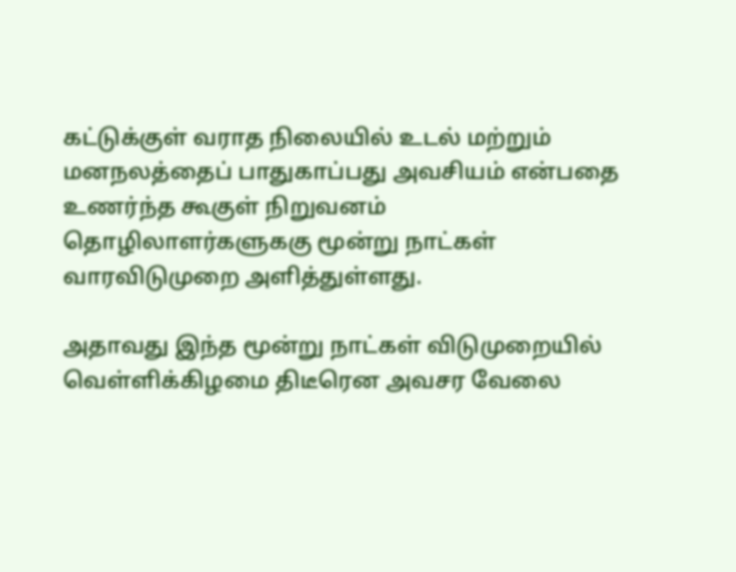கட்டுக்குள் வராத நிலையில் உடல் மற்றும் மனநலத்தைப் பாதுகாப்பது அவசியம் என்பதை உணர்ந்த கூகுள் நிறுவனம் தொழிலாளர்களுககு மூன்று நாட்கள்
வாரவிடுமுறை அளித்துள்ளது.

அதாவது இந்த மூன்று நாட்கள் விடுமுறையில் வெள்ளிக்கிழமை திடீரென அவசர வேலை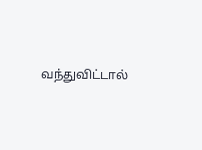வந்துவிட்டால்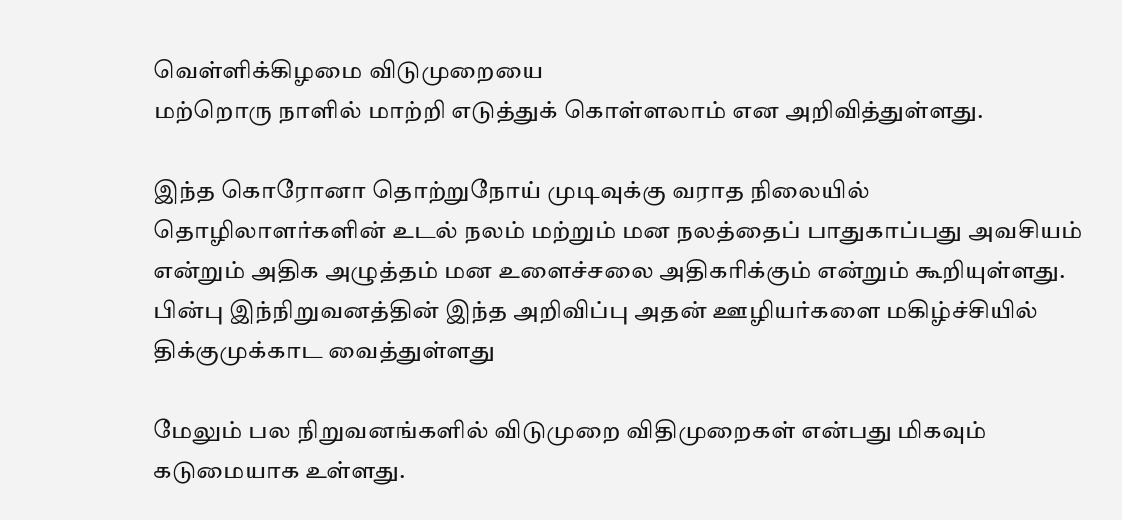வெள்ளிக்கிழமை விடுமுறையை
மற்றொரு நாளில் மாற்றி எடுத்துக் கொள்ளலாம் என அறிவித்துள்ளது.

இந்த கொரோனா தொற்றுநோய் முடிவுக்கு வராத நிலையில் தொழிலாளர்களின் உடல் நலம் மற்றும் மன நலத்தைப் பாதுகாப்பது அவசியம் என்றும் அதிக அழுத்தம் மன உளைச்சலை அதிகரிக்கும் என்றும் கூறியுள்ளது. பின்பு இந்நிறுவனத்தின் இந்த அறிவிப்பு அதன் ஊழியர்களை மகிழ்ச்சியில் திக்குமுக்காட வைத்துள்ளது

மேலும் பல நிறுவனங்களில் விடுமுறை விதிமுறைகள் என்பது மிகவும் கடுமையாக உள்ளது.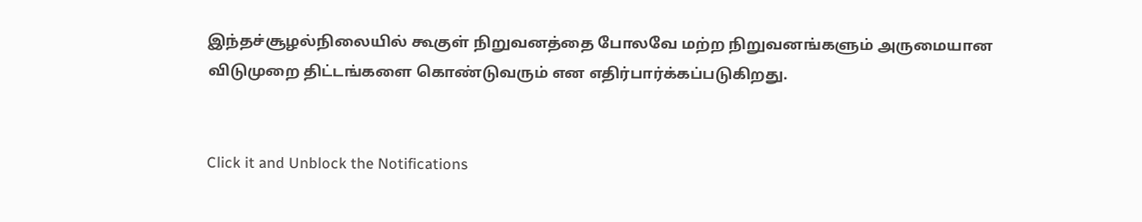இந்தச்சூழல்நிலையில் கூகுள் நிறுவனத்தை போலவே மற்ற நிறுவனங்களும் அருமையான விடுமுறை திட்டங்களை கொண்டுவரும் என எதிர்பார்க்கப்படுகிறது.


Click it and Unblock the Notifications